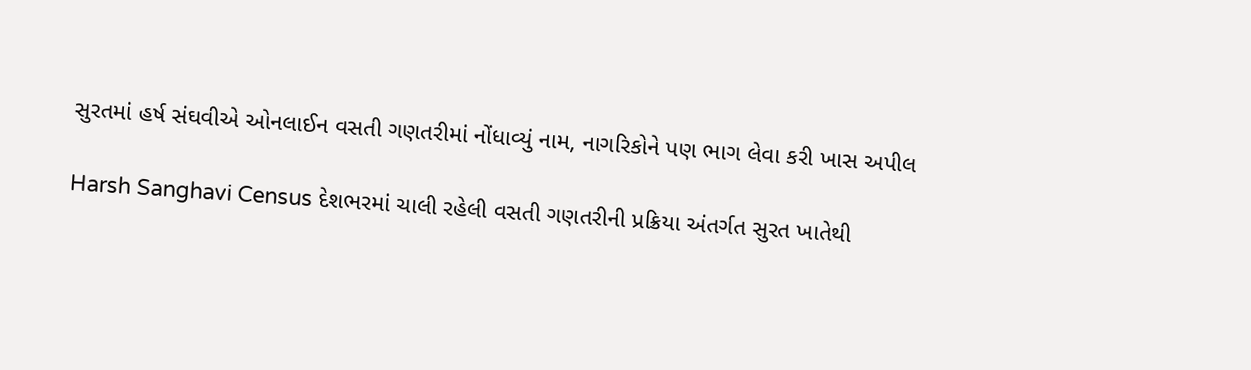સુરતમાં હર્ષ સંઘવીએ ઓનલાઈન વસતી ગણતરીમાં નોંધાવ્યું નામ, નાગરિકોને પણ ભાગ લેવા કરી ખાસ અપીલ

Harsh Sanghavi Census દેશભરમાં ચાલી રહેલી વસતી ગણતરીની પ્રક્રિયા અંતર્ગત સુરત ખાતેથી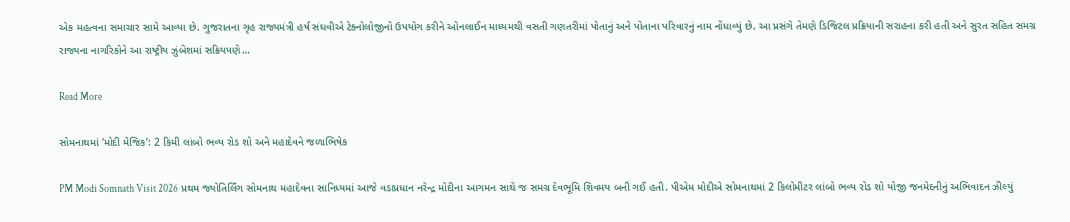એક મહત્વના સમાચાર સામે આવ્યા છે. ગુજરાતના ગૃહ રાજ્યમંત્રી હર્ષ સંઘવીએ ટેક્નોલોજીનો ઉપયોગ કરીને ઓનલાઈન માધ્યમથી વસતી ગણતરીમાં પોતાનું અને પોતાના પરિવારનું નામ નોંધાવ્યું છે. આ પ્રસંગે તેમણે ડિજિટલ પ્રક્રિયાની સરાહના કરી હતી અને સુરત સહિત સમગ્ર રાજ્યના નાગરિકોને આ રાષ્ટ્રીય ઝુંબેશમાં સક્રિયપણે…

Read More

સોમનાથમાં ‘મોદી મેજિક’: 2 કિમી લાંબો ભવ્ય રોડ શો અને મહાદેવને જળાભિષેક

PM Modi Somnath Visit 2026 પ્રથમ જ્યોતિર્લિંગ સોમનાથ મહાદેવના સાનિધ્યમાં આજે વડાપ્રધાન નરેન્દ્ર મોદીના આગમન સાથે જ સમગ્ર દેવભૂમિ શિવમય બની ગઈ હતી. પીએમ મોદીએ સોમનાથમાં 2 કિલોમીટર લાંબો ભવ્ય રોડ શો યોજી જનમેદનીનું અભિવાદન ઝીલ્યું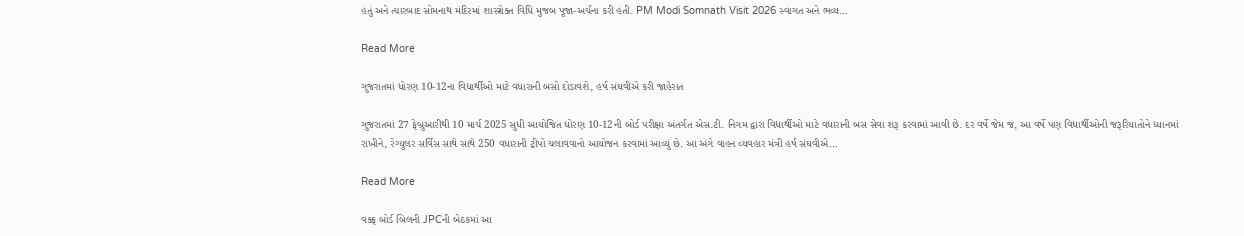હતું અને ત્યારબાદ સોમનાથ મંદિરમાં શાસ્ત્રોક્ત વિધિ મુજબ પૂજા-અર્ચના કરી હતી. PM Modi Somnath Visit 2026 સ્વાગત અને ભવ્ય…

Read More

ગુજરાતમાં ધોરણ 10-12ના વિદ્યાર્થીઓ માટે વધારાની બસો દોડાવશે, હર્ષ સંઘવીએ કરી જાહેરાત

ગુજરાતમાં 27 ફેબ્રુઆરીથી 10 માર્ચ 2025 સુધી આયોજિત ધોરણ 10-12ની બોર્ડ પરીક્ષા અંતર્ગત એસ.ટી. નિગમ દ્વારા વિદ્યાર્થીઓ માટે વધારાની બસ સેવા શરૂ કરવામાં આવી છે. દર વર્ષે જેમ જ, આ વર્ષે પણ વિદ્યાર્થીઓની જરૂરિયાતોને ધ્યાનમાં રાખીને, રેગ્યુલર સર્વિસ સાથે સાથે 250 વધારાની ટ્રીપો ચલાવવાનો આયોજન કરવામાં આવ્યું છે. આ અંગે વાહન વ્યવહાર મંત્રી હર્ષ સંઘવીએ…

Read More

વક્ફ બોર્ડ બિલની JPCની બેઠકમાં આ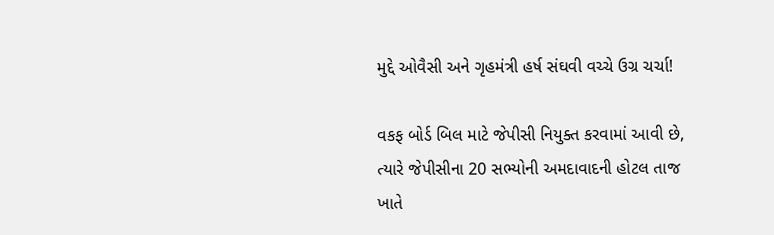મુદ્દે ઓવૈસી અને ગૃહમંત્રી હર્ષ સંઘવી વચ્ચે ઉગ્ર ચર્ચા!

વકફ બોર્ડ બિલ માટે જેપીસી નિયુક્ત કરવામાં આવી છે, ત્યારે જેપીસીના 20 સભ્યોની અમદાવાદની હોટલ તાજ ખાતે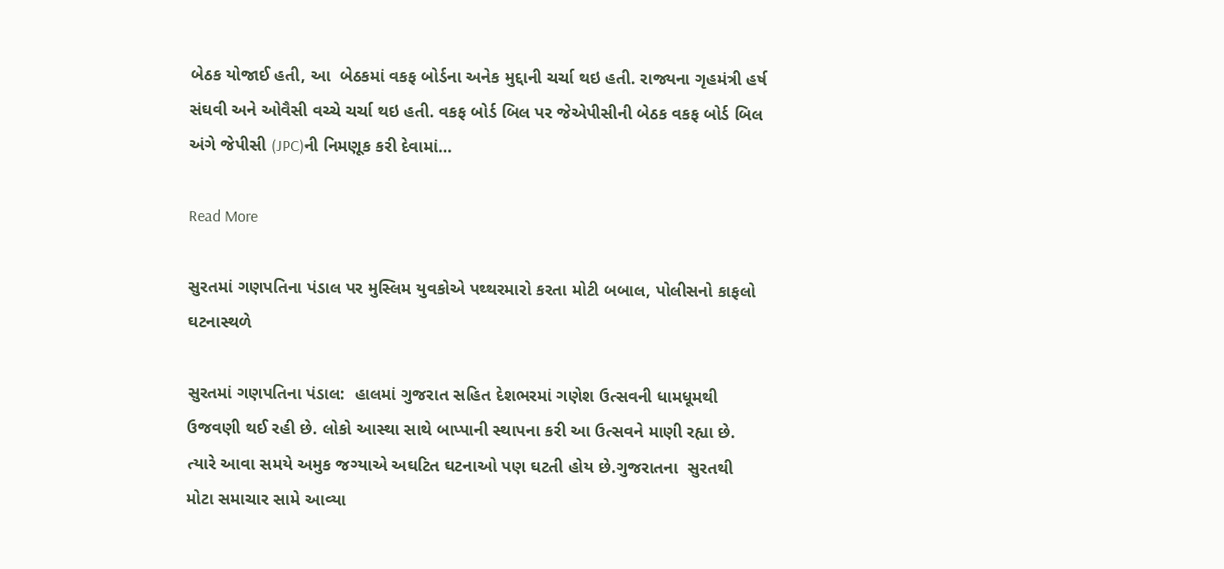બેઠક યોજાઈ હતી, આ  બેઠકમાં વકફ બોર્ડના અનેક મુદ્દાની ચર્ચા થઇ હતી. રાજ્યના ગૃહમંત્રી હર્ષ સંઘવી અને ઓવૈસી વચ્ચે ચર્ચા થઇ હતી. વકફ બોર્ડ બિલ પર જેએપીસીની બેઠક વકફ બોર્ડ બિલ અંગે જેપીસી (JPC)ની નિમણૂક કરી દેવામાં…

Read More

સુરતમાં ગણપતિના પંડાલ પર મુસ્લિમ યુવકોએ પથ્થરમારો કરતા મોટી બબાલ, પોલીસનો કાફલો ઘટનાસ્થળે

સુરતમાં ગણપતિના પંડાલ:  હાલમાં ગુજરાત સહિત દેશભરમાં ગણેશ ઉત્સવની ધામધૂમથી ઉજવણી થઈ રહી છે. લોકો આસ્થા સાથે બાપ્પાની સ્થાપના કરી આ ઉત્સવને માણી રહ્યા છે. ત્યારે આવા સમયે અમુક જગ્યાએ અઘટિત ઘટનાઓ પણ ઘટતી હોય છે.ગુજરાતના  સુરતથી મોટા સમાચાર સામે આવ્યા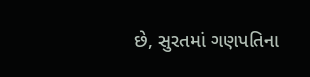છે, સુરતમાં ગણપતિના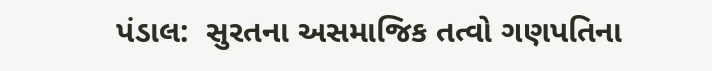પંડાલ:  સુરતના અસમાજિક તત્વો ગણપતિના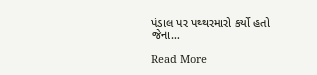પંડાલ પર પથ્થરમારો કર્યો હતો જેના…

Read More